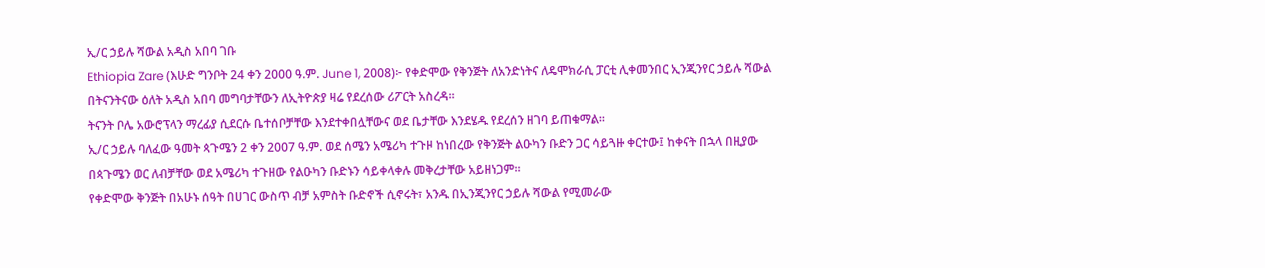ኢ/ር ኃይሉ ሻውል አዲስ አበባ ገቡ
Ethiopia Zare (እሁድ ግንቦት 24 ቀን 2000 ዓ.ም. June 1, 2008)፦ የቀድሞው የቅንጅት ለአንድነትና ለዴሞክራሲ ፓርቲ ሊቀመንበር ኢንጂንየር ኃይሉ ሻውል በትናንትናው ዕለት አዲስ አበባ መግባታቸውን ለኢትዮጵያ ዛሬ የደረሰው ሪፖርት አስረዳ።
ትናንት ቦሌ አውሮፕላን ማረፊያ ሲደርሱ ቤተሰቦቻቸው እንደተቀበሏቸውና ወደ ቤታቸው እንደሄዱ የደረሰን ዘገባ ይጠቁማል።
ኢ/ር ኃይሉ ባለፈው ዓመት ጳጉሜን 2 ቀን 2007 ዓ.ም. ወደ ሰሜን አሜሪካ ተጉዞ ከነበረው የቅንጅት ልዑካን ቡድን ጋር ሳይጓዙ ቀርተው፤ ከቀናት በኋላ በዚያው በጳጉሜን ወር ለብቻቸው ወደ አሜሪካ ተጉዘው የልዑካን ቡድኑን ሳይቀላቀሉ መቅረታቸው አይዘነጋም።
የቀድሞው ቅንጅት በአሁኑ ሰዓት በሀገር ውስጥ ብቻ አምስት ቡድኖች ሲኖሩት፣ አንዱ በኢንጂንየር ኃይሉ ሻውል የሚመራው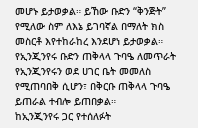መሆኑ ይታወቃል። ይኸው ቡድን “ቅንጅት” የሚለው ስም ለእኔ ይገባኛል በማለት ክስ መስርቶ እየተከራከረ እንደሆነ ይታወቃል።
የኢንጂንየሩ ቡድን ጠቅላላ ጉባዔ ለመጥራት የኢንጂንየሩን ወደ ሀገር ቤት መመለስ የሚጠባበቅ ሲሆን፣ በቅርቡ ጠቅላላ ጉባዔ ይጠራል ተብሎ ይጠበቃል።
ከኢንጂንየሩ ጋር የተሰለፉት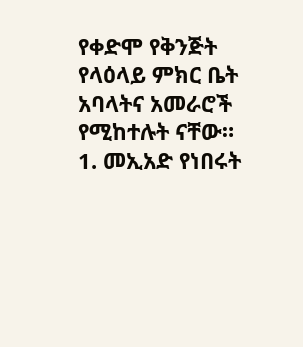የቀድሞ የቅንጅት የላዕላይ ምክር ቤት አባላትና አመራሮች የሚከተሉት ናቸው።
1. መኢአድ የነበሩት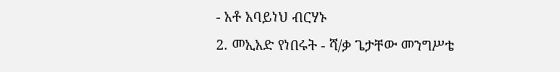- አቶ አባይነህ ብርሃኑ
2. መኢአድ የነበሩት - ሻ/ቃ ጌታቸው መንግሥቴ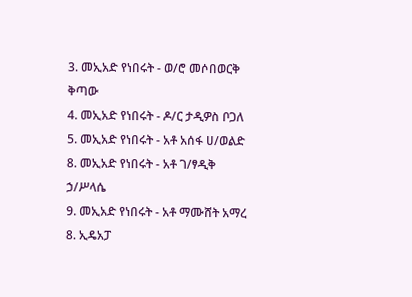3. መኢአድ የነበሩት - ወ/ሮ መሶበወርቅ ቅጣው
4. መኢአድ የነበሩት - ዶ/ር ታዲዎስ ቦጋለ
5. መኢአድ የነበሩት - አቶ አሰፋ ሀ/ወልድ
8. መኢአድ የነበሩት - አቶ ገ/ፃዲቅ ኃ/ሥላሴ
9. መኢአድ የነበሩት - አቶ ማሙሸት አማረ
8. ኢዴአፓ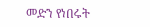መድን የነበሩት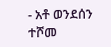- አቶ ወንደሰን ተሾመ